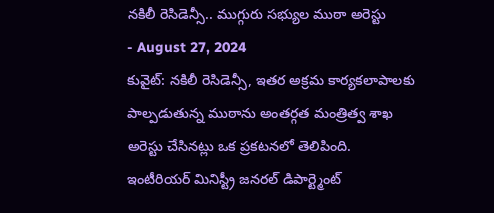నకిలీ రెసిడెన్సీ.. ముగ్గురు సభ్యుల ముఠా అరెస్టు
- August 27, 2024
కువైట్: నకిలీ రెసిడెన్సీ, ఇతర అక్రమ కార్యకలాపాలకు పాల్పడుతున్న ముఠాను అంతర్గత మంత్రిత్వ శాఖ అరెస్టు చేసినట్లు ఒక ప్రకటనలో తెలిపింది. ఇంటీరియర్ మినిస్ట్రీ జనరల్ డిపార్ట్మెంట్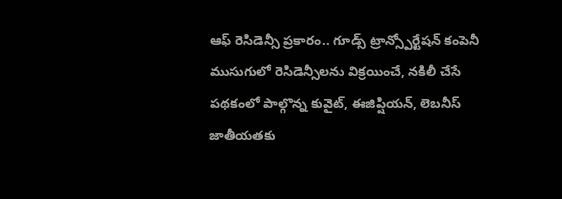ఆఫ్ రెసిడెన్సీ ప్రకారం.. గూడ్స్ ట్రాన్స్పోర్టేషన్ కంపెనీ ముసుగులో రెసిడెన్సీలను విక్రయించే, నకిలీ చేసే పథకంలో పాల్గొన్న కువైట్, ఈజిప్షియన్, లెబనీస్ జాతీయతకు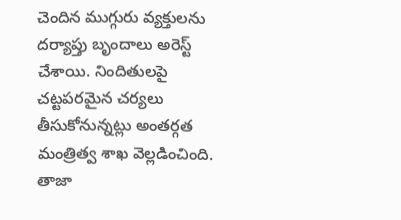చెందిన ముగ్గురు వ్యక్తులను దర్యాప్తు బృందాలు అరెస్ట్ చేశాయి. నిందితులపై చట్టపరమైన చర్యలు తీసుకోనున్నట్లు అంతర్గత మంత్రిత్వ శాఖ వెల్లడించింది.
తాజా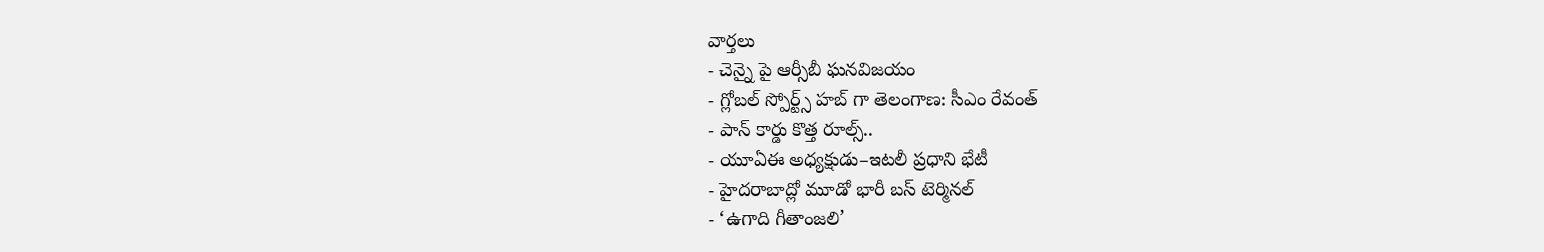వార్తలు
- చెన్నై పై ఆర్సీబీ ఘనవిజయం
- గ్లోబల్ స్పోర్ట్స్ హబ్ గా తెలంగాణ: సీఎం రేవంత్
- పాన్ కార్డు కొత్త రూల్స్..
- యూఏఈ అధ్యక్షుడు–ఇటలీ ప్రధాని భేటీ
- హైదరాబాద్లో మూడో భారీ బస్ టెర్మినల్
- ‘ఉగాది గీతాంజలి’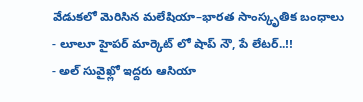వేడుకలో మెరిసిన మలేషియా–భారత సాంస్కృతిక బంధాలు
- లూలూ హైపర్ మార్కెట్ లో షాప్ నౌ, పే లేటర్..!!
- అల్ సువైఖ్లో ఇద్దరు ఆసియా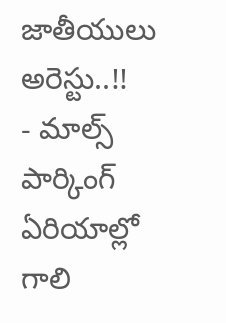జాతీయులు అరెస్టు..!!
- మాల్స్ పార్కింగ్ ఏరియాల్లో గాలి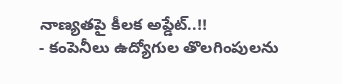నాణ్యతపై కీలక అప్డేట్..!!
- కంపెనీలు ఉద్యోగుల తొలగింపులను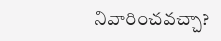నివారించవచ్చా?